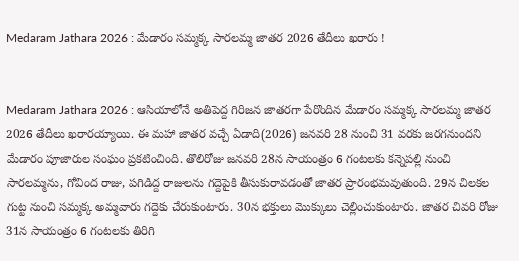Medaram Jathara 2026 : మేడారం సమ్మక్క సారలమ్మ జాతర 2026 తేదీలు ఖరారు !


Medaram Jathara 2026 : ఆసియాలోనే అతిపెద్ద గిరిజన జాతరగా పేరొందిన మేడారం సమ్మక్క సారలమ్మ జాతర 2026 తేదీలు ఖరారయ్యాయి. ఈ మహా జాతర వచ్చే ఏడాది(2026) జనవరి 28 నుంచి 31 వరకు జరగనుందని మేడారం పూజారుల సంఘం ప్రకటించింది. తొలిరోజు జనవరి 28న సాయంత్రం 6 గంటలకు కన్నెపల్లి నుంచి సారలమ్మను, గోవింద రాజు, పగిడిద్ద రాజులను గద్దెపైకి తీసుకురావడంతో జాతర ప్రారంభమవుతుంది. 29న చిలకల గుట్ట నుంచి సమ్మక్క అమ్మవారు గద్దెకు చేరుకుంటారు. 30న భక్తులు మొక్కులు చెల్లించుకుంటారు. జాతర చివరి రోజు 31న సాయంత్రం 6 గంటలకు తిరిగి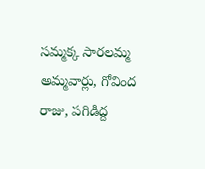సమ్మక్క సారలమ్మ అమ్మవార్లు, గోవింద రాజు, పగిడిద్ద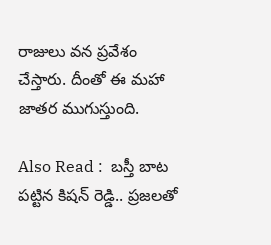రాజులు వన ప్రవేశం చేస్తారు. దీంతో ఈ మహా జాతర ముగుస్తుంది.

Also Read :  బస్తీ బాట పట్టిన కిషన్ రెడ్డి.. ప్రజలతో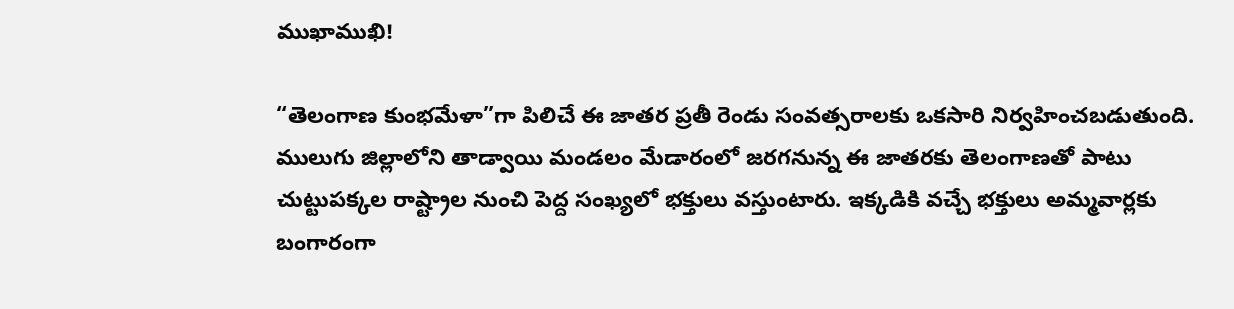ముఖాముఖి!

“తెలంగాణ కుంభమేళా”గా పిలిచే ఈ జాతర ప్రతీ రెండు సంవత్సరాలకు ఒకసారి నిర్వహించబడుతుంది. ములుగు జిల్లాలోని తాడ్వాయి మండలం మేడారంలో జరగనున్న ఈ జాతరకు తెలంగాణతో పాటు చుట్టుపక్కల రాష్ట్రాల నుంచి పెద్ద సంఖ్యలో భక్తులు వస్తుంటారు. ఇక్కడికి వచ్చే భక్తులు అమ్మవార్లకు బంగారంగా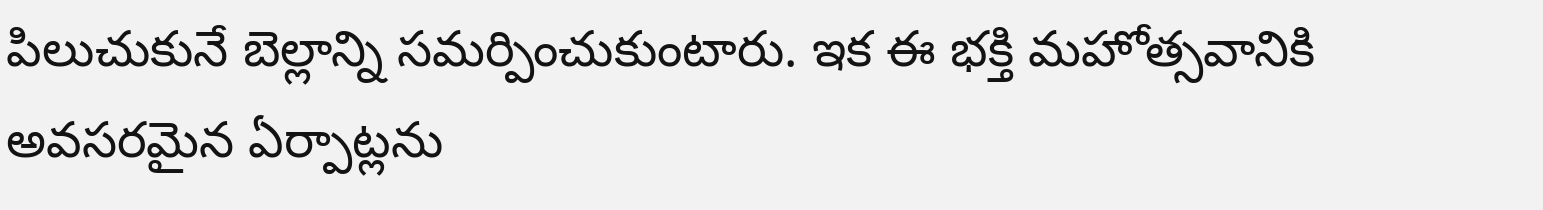పిలుచుకునే బెల్లాన్ని సమర్పించుకుంటారు. ఇక ఈ భక్తి మహోత్సవానికి అవసరమైన ఏర్పాట్లను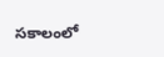సకాలంలో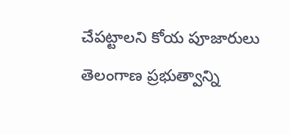చేపట్టాలని కోయ పూజారులు తెలంగాణ ప్రభుత్వాన్ని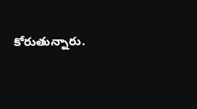కోరుతున్నారు.